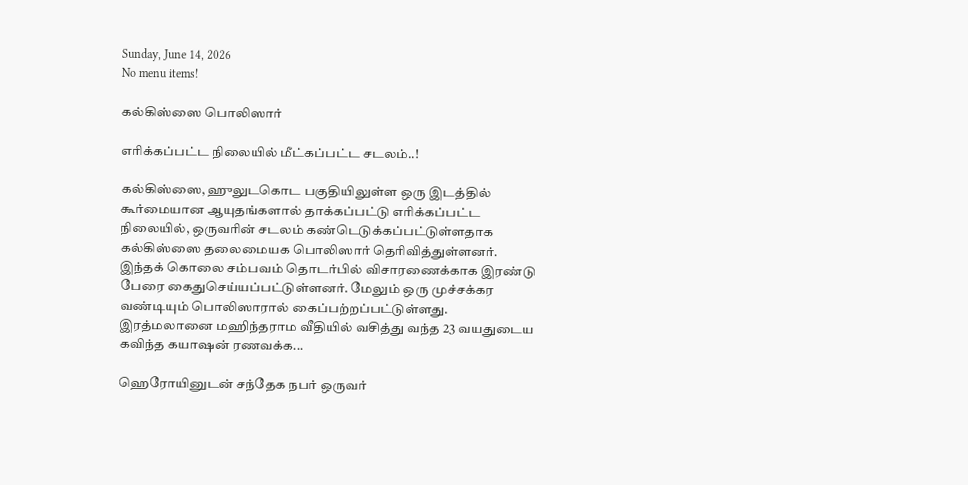Sunday, June 14, 2026
No menu items!

கல்கிஸ்ஸை பொலிஸார்

எரிக்கப்பட்ட நிலையில் மீட்கப்பட்ட சடலம்..!

கல்கிஸ்ஸை, ஹுலுடகொட பகுதியிலுள்ள ஒரு இடத்தில் கூர்மையான ஆயுதங்களால் தாக்கப்பட்டு எரிக்கப்பட்ட நிலையில், ஒருவரின் சடலம் கண்டெடுக்கப்பட்டுள்ளதாக கல்கிஸ்ஸை தலைமையக பொலிஸார் தெரிவித்துள்ளனர். இந்தக் கொலை சம்பவம் தொடர்பில் விசாரணைக்காக இரண்டு பேரை கைதுசெய்யப்பட்டுள்ளனர். மேலும் ஒரு முச்சக்கர வண்டியும் பொலிஸாரால் கைப்பற்றப்பட்டுள்ளது. இரத்மலானை மஹிந்தராம வீதியில் வசித்து வந்த 23 வயதுடைய கவிந்த கயாஷன் ரணவக்க...

ஹெரோயினுடன் சந்தேக நபர் ஒருவர்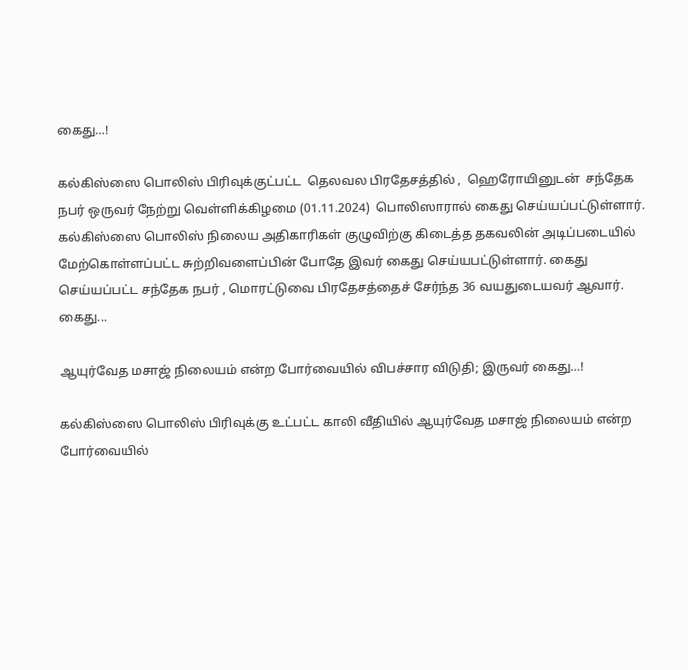கைது…!

கல்கிஸ்ஸை பொலிஸ் பிரிவுக்குட்பட்ட  தெலவல பிரதேசத்தில் ,  ஹெரோயினுடன்  சந்தேக நபர் ஒருவர் நேற்று வெள்ளிக்கிழமை (01.11.2024)  பொலிஸாரால் கைது செய்யப்பட்டுள்ளார். கல்கிஸ்ஸை பொலிஸ் நிலைய அதிகாரிகள் குழுவிற்கு கிடைத்த தகவலின் அடிப்படையில் மேற்கொள்ளப்பட்ட சுற்றிவளைப்பின் போதே இவர் கைது செய்யபட்டுள்ளார். கைது செய்யப்பட்ட சந்தேக நபர் , மொரட்டுவை பிரதேசத்தைச் சேர்ந்த 36 வயதுடையவர் ஆவார். கைது...

ஆயுர்வேத மசாஜ் நிலையம் என்ற போர்வையில் விபச்சார விடுதி; இருவர் கைது…!

கல்கிஸ்ஸை பொலிஸ் பிரிவுக்கு உட்பட்ட காலி வீதியில் ஆயுர்வேத மசாஜ் நிலையம் என்ற போர்வையில்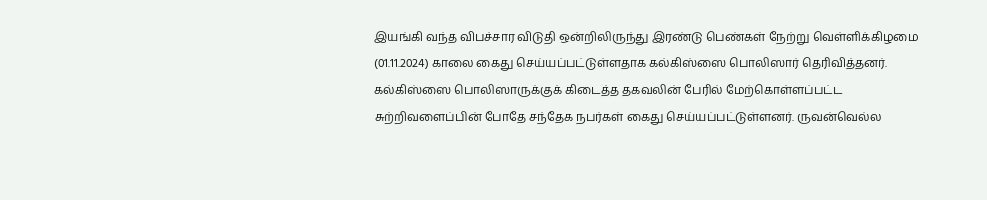இயங்கி வந்த விபச்சார விடுதி ஒன்றிலிருந்து இரண்டு பெண்கள் நேற்று வெள்ளிக்கிழமை (01.11.2024) காலை கைது செய்யப்பட்டுள்ளதாக கல்கிஸ்ஸை பொலிஸார் தெரிவித்தனர். கல்கிஸ்ஸை பொலிஸாருக்குக் கிடைத்த தகவலின் பேரில் மேற்கொள்ளப்பட்ட சுற்றிவளைப்பின் போதே சந்தேக நபர்கள் கைது செய்யப்பட்டுள்ளனர். ருவன்வெல்ல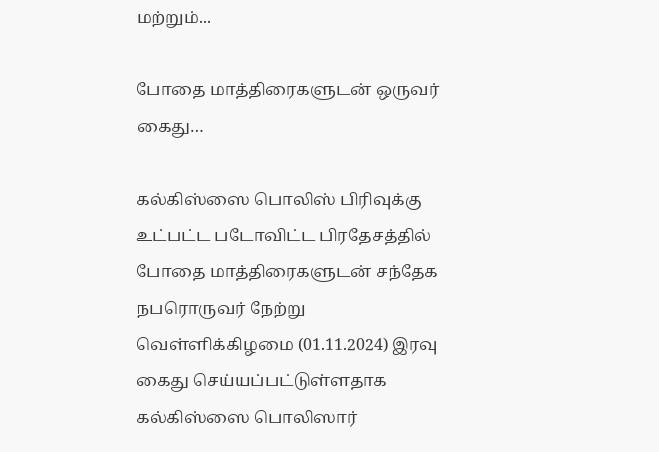மற்றும்...

போதை மாத்திரைகளுடன் ஒருவர் கைது…

கல்கிஸ்ஸை பொலிஸ் பிரிவுக்கு உட்பட்ட படோவிட்ட பிரதேசத்தில் போதை மாத்திரைகளுடன் சந்தேக நபரொருவர் நேற்று வெள்ளிக்கிழமை (01.11.2024) இரவு கைது செய்யப்பட்டுள்ளதாக கல்கிஸ்ஸை பொலிஸார்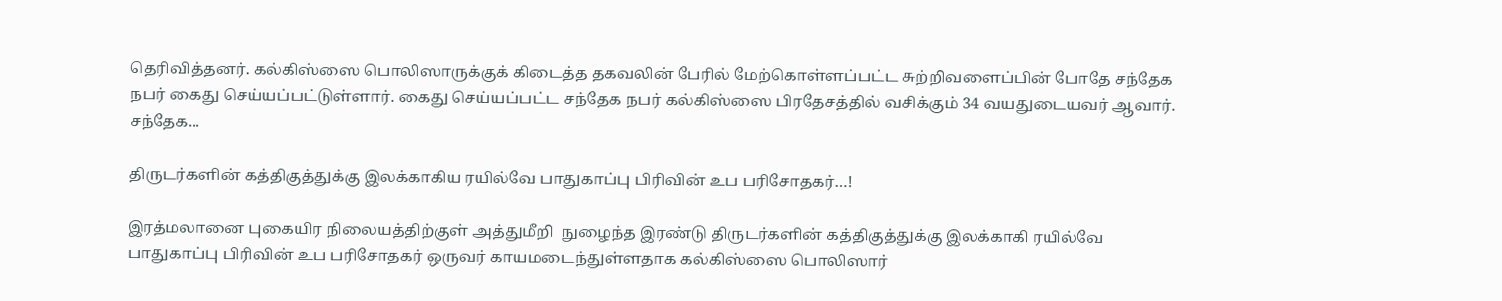தெரிவித்தனர். கல்கிஸ்ஸை பொலிஸாருக்குக் கிடைத்த தகவலின் பேரில் மேற்கொள்ளப்பட்ட சுற்றிவளைப்பின் போதே சந்தேக நபர் கைது செய்யப்பட்டுள்ளார். கைது செய்யப்பட்ட சந்தேக நபர் கல்கிஸ்ஸை பிரதேசத்தில் வசிக்கும் 34 வயதுடையவர் ஆவார். சந்தேக...

திருடர்களின் கத்திகுத்துக்கு இலக்காகிய ரயில்வே பாதுகாப்பு பிரிவின் உப பரிசோதகர்…!

இரத்மலானை புகையிர நிலையத்திற்குள் அத்துமீறி  நுழைந்த இரண்டு திருடர்களின் கத்திகுத்துக்கு இலக்காகி ரயில்வே பாதுகாப்பு பிரிவின் உப பரிசோதகர் ஒருவர் காயமடைந்துள்ளதாக கல்கிஸ்ஸை பொலிஸார்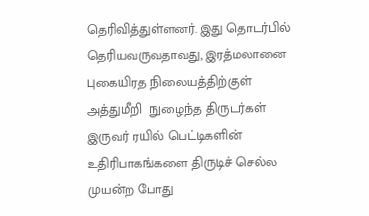தெரிவித்துள்ளனர். இது தொடர்பில் தெரியவருவதாவது, இரத்மலானை புகையிரத நிலையத்திற்குள் அத்துமீறி  நுழைந்த திருடர்கள் இருவர் ரயில் பெட்டிகளின் உதிரிபாகங்களை திருடிச் செல்ல முயன்ற போது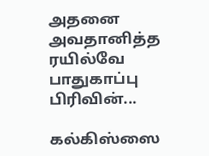அதனை அவதானித்த ரயில்வே பாதுகாப்பு பிரிவின்...

கல்கிஸ்ஸை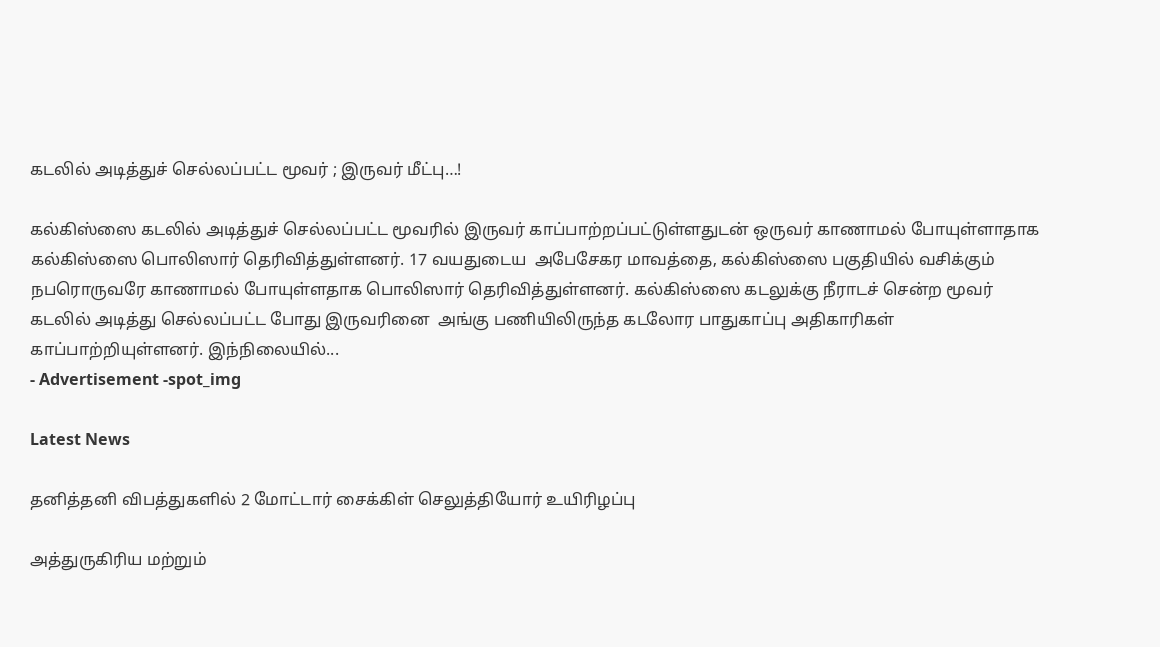கடலில் அடித்துச் செல்லப்பட்ட மூவர் ; இருவர் மீட்பு…!

கல்கிஸ்ஸை கடலில் அடித்துச் செல்லப்பட்ட மூவரில் இருவர் காப்பாற்றப்பட்டுள்ளதுடன் ஒருவர் காணாமல் போயுள்ளாதாக கல்கிஸ்ஸை பொலிஸார் தெரிவித்துள்ளனர். 17 வயதுடைய  அபேசேகர மாவத்தை, கல்கிஸ்ஸை பகுதியில் வசிக்கும் நபரொருவரே காணாமல் போயுள்ளதாக பொலிஸார் தெரிவித்துள்ளனர். கல்கிஸ்ஸை கடலுக்கு நீராடச் சென்ற மூவர் கடலில் அடித்து செல்லப்பட்ட போது இருவரினை  அங்கு பணியிலிருந்த கடலோர பாதுகாப்பு அதிகாரிகள் காப்பாற்றியுள்ளனர். இந்நிலையில்...
- Advertisement -spot_img

Latest News

தனித்தனி விபத்துகளில் 2 மோட்டார் சைக்கிள் செலுத்தியோர் உயிரிழப்பு

அத்துருகிரிய மற்றும்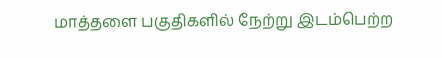மாத்தளை பகுதிகளில் நேற்று இடம்பெற்ற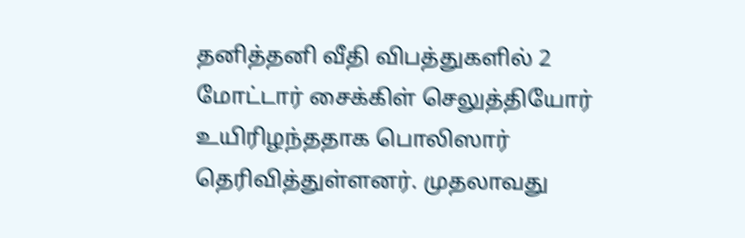தனித்தனி வீதி விபத்துகளில் 2 மோட்டார் சைக்கிள் செலுத்தியோர் உயிரிழந்ததாக பொலிஸார் தெரிவித்துள்ளனர். முதலாவது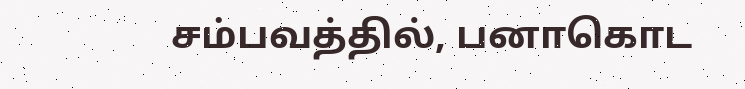சம்பவத்தில், பனாகொட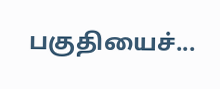பகுதியைச்...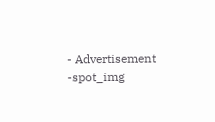- Advertisement -spot_img